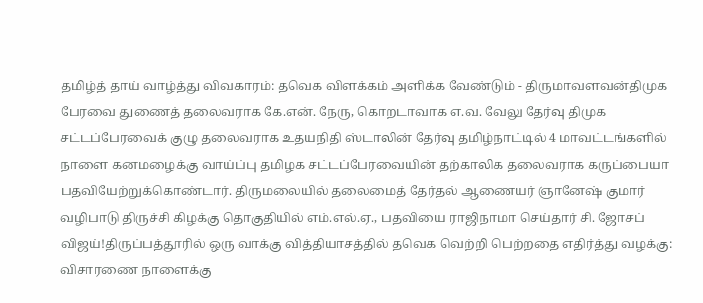தமிழ்த் தாய் வாழ்த்து விவகாரம்: தவெக விளக்கம் அளிக்க வேண்டும் - திருமாவளவன்திமுக பேரவை துணைத் தலைவராக கே.என். நேரு, கொறடாவாக எ.வ. வேலு தேர்வு திமுக சட்டப்பேரவைக் குழு தலைவராக உதயநிதி ஸ்டாலின் தேர்வு தமிழ்நாட்டில் 4 மாவட்டங்களில் நாளை கனமழைக்கு வாய்ப்பு தமிழக சட்டப்பேரவையின் தற்காலிக தலைவராக கருப்பையா பதவியேற்றுக்கொண்டார். திருமலையில் தலைமைத் தேர்தல் ஆணையர் ஞானேஷ் குமார் வழிபாடு திருச்சி கிழக்கு தொகுதியில் எம்.எல்.ஏ., பதவியை ராஜிநாமா செய்தார் சி. ஜோசப் விஜய்!திருப்பத்தூரில் ஒரு வாக்கு வித்தியாசத்தில் தவெக வெற்றி பெற்றதை எதிர்த்து வழக்கு: விசாரணை நாளைக்கு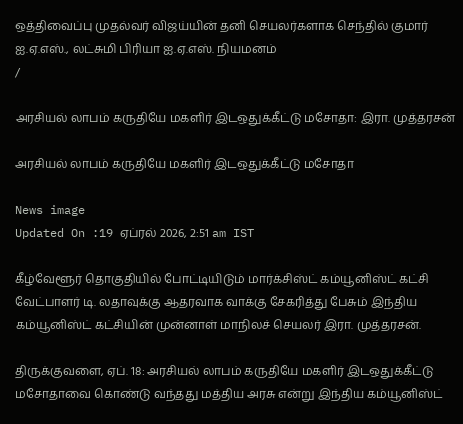ஒத்திவைப்பு முதல்வர் விஜய்யின் தனி செயலர்களாக செந்தில் குமார் ஐ.ஏ.எஸ்., லட்சுமி பிரியா ஐ.ஏ.எஸ். நியமனம்
/

அரசியல் லாபம் கருதியே மகளிர் இடஒதுக்கீட்டு மசோதா: இரா. முத்தரசன்

அரசியல் லாபம் கருதியே மகளிர் இடஒதுக்கீட்டு மசோதா

News image
Updated On :19 ஏப்ரல் 2026, 2:51 am IST

கீழ்வேளூர் தொகுதியில் போட்டியிடும் மார்க்சிஸ்ட் கம்யூனிஸ்ட் கட்சி வேட்பாளர் டி. லதாவுக்கு ஆதரவாக வாக்கு சேகரித்து பேசும் இந்திய கம்யூனிஸ்ட் கட்சியின் முன்னாள் மாநிலச் செயலர் இரா. முத்தரசன்.

திருக்குவளை, ஏப். 18: அரசியல் லாபம் கருதியே மகளிர் இடஒதுக்கீட்டு மசோதாவை கொண்டு வந்தது மத்திய அரசு என்று இந்திய கம்யூனிஸ்ட்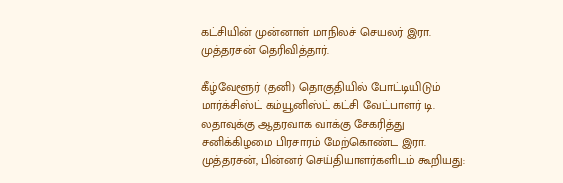கட்சியின் முன்னாள் மாநிலச் செயலர் இரா. முத்தரசன் தெரிவித்தார்.

கீழ்வேளூர் (தனி) தொகுதியில் போட்டியிடும் மார்க்சிஸ்ட் கம்யூனிஸ்ட் கட்சி வேட்பாளர் டி. லதாவுக்கு ஆதரவாக வாக்கு சேகரித்து சனிக்கிழமை பிரசாரம் மேற்கொண்ட இரா. முத்தரசன், பின்னர் செய்தியாளர்களிடம் கூறியது: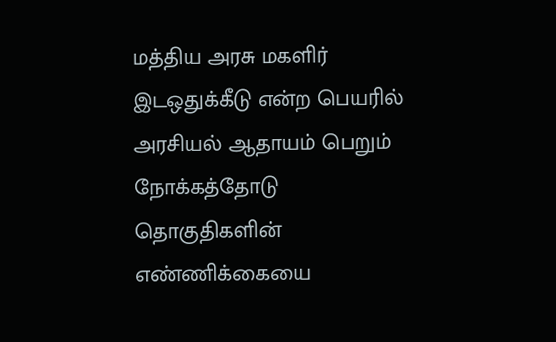மத்திய அரசு மகளிர் இடஒதுக்கீடு என்ற பெயரில் அரசியல் ஆதாயம் பெறும் நோக்கத்தோடு தொகுதிகளின் எண்ணிக்கையை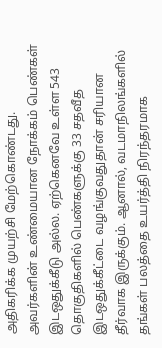அதிகரிக்க முயற்சி மேற்கொண்டது. அவர்களின் உண்மையான நோக்கம் பெண்கள் இடஒதுக்கீடு அல்ல. ஏற்கெனவே உள்ள 543 தொகுதிகளில் பெண்களுக்கு 33 சதவீத இடஒதுக்கீட்டை வழங்குவதுதான் சரியான தீர்வாக இருக்கும். ஆனால், வடமாநிலங்களில் தங்கள் பலத்தை உயர்த்தி நிரந்தரமாக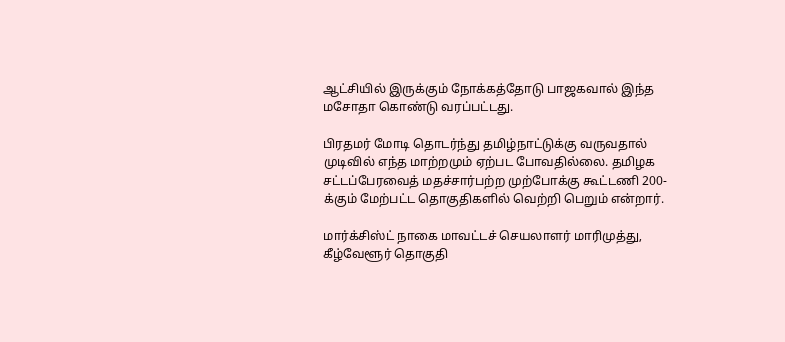ஆட்சியில் இருக்கும் நோக்கத்தோடு பாஜகவால் இந்த மசோதா கொண்டு வரப்பட்டது.

பிரதமர் மோடி தொடர்ந்து தமிழ்நாட்டுக்கு வருவதால் முடிவில் எந்த மாற்றமும் ஏற்பட போவதில்லை. தமிழக சட்டப்பேரவைத் மதச்சார்பற்ற முற்போக்கு கூட்டணி 200-க்கும் மேற்பட்ட தொகுதிகளில் வெற்றி பெறும் என்றார்.

மார்க்சிஸ்ட் நாகை மாவட்டச் செயலாளர் மாரிமுத்து, கீழ்வேளூர் தொகுதி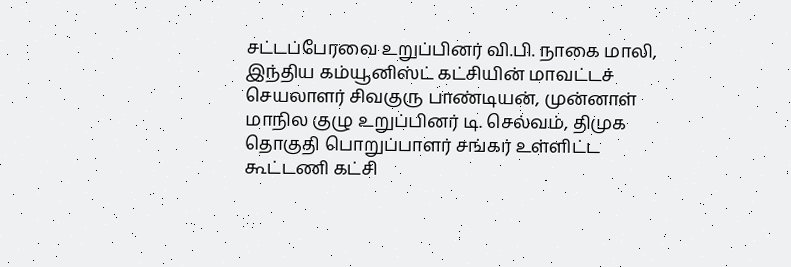சட்டப்பேரவை உறுப்பினர் வி.பி. நாகை மாலி, இந்திய கம்யூனிஸ்ட் கட்சியின் மாவட்டச் செயலாளர் சிவகுரு பாண்டியன், முன்னாள் மாநில குழு உறுப்பினர் டி. செல்வம், திமுக தொகுதி பொறுப்பாளர் சங்கர் உள்ளிட்ட கூட்டணி கட்சி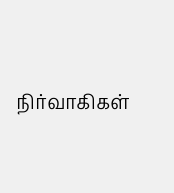நிர்வாகிகள்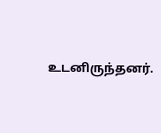உடனிருந்தனர்.